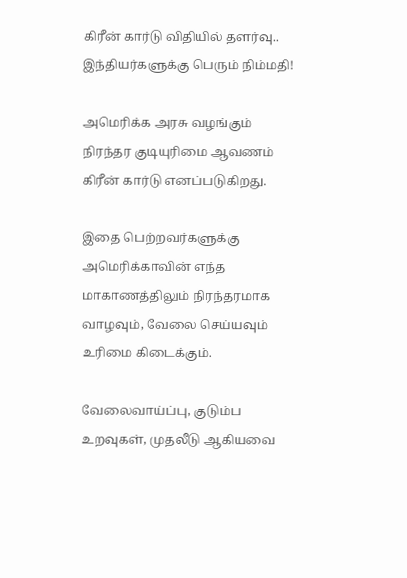கிரீன் கார்டு விதியில் தளர்வு.. இந்தியர்களுக்கு பெரும் நிம்மதி!

அமெரிக்க அரசு வழங்கும் நிரந்தர குடியுரிமை ஆவணம் கிரீன் கார்டு எனப்படுகிறது.

இதை பெற்றவர்களுக்கு அமெரிக்காவின் எந்த மாகாணத்திலும் நிரந்தரமாக வாழவும், வேலை செய்யவும் உரிமை கிடைக்கும்.

வேலைவாய்ப்பு, குடும்ப உறவுகள், முதலீடு ஆகியவை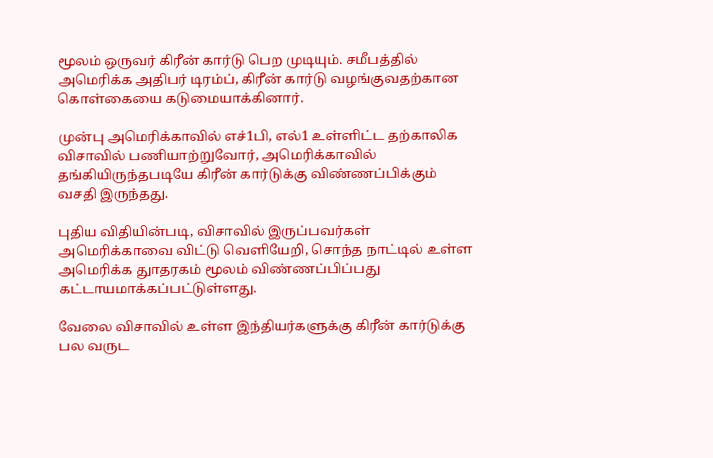மூலம் ஒருவர் கிரீன் கார்டு பெற முடியும். சமீபத்தில் அமெரிக்க அதிபர் டிரம்ப், கிரீன் கார்டு வழங்குவதற்கான கொள்கையை கடுமையாக்கினார்.

முன்பு அமெரிக்காவில் எச்1பி, எல்1 உள்ளிட்ட தற்காலிக விசாவில் பணியாற்றுவோர், அமெரிக்காவில் தங்கியிருந்தபடியே கிரீன் கார்டுக்கு விண்ணப்பிக்கும் வசதி இருந்தது.

புதிய விதியின்படி, விசாவில் இருப்பவர்கள் அமெரிக்காவை விட்டு வெளியேறி, சொந்த நாட்டில் உள்ள அமெரிக்க துாதரகம் மூலம் விண்ணப்பிப்பது கட்டாயமாக்கப்பட்டுள்ளது.

வேலை விசாவில் உள்ள இந்தியர்களுக்கு கிரீன் கார்டுக்கு பல வருட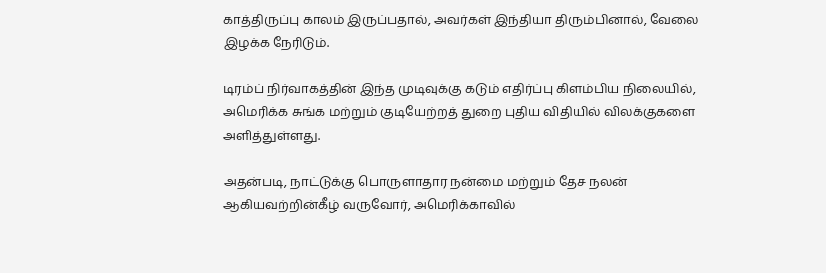காத்திருப்பு காலம் இருப்பதால், அவர்கள் இந்தியா திரும்பினால், வேலை இழக்க நேரிடும்.

டிரம்ப் நிர்வாகத்தின் இந்த முடிவுக்கு கடும் எதிர்ப்பு கிளம்பிய நிலையில், அமெரிக்க சுங்க மற்றும் குடியேற்றத் துறை புதிய விதியில் விலக்குகளை அளித்துள்ளது.

அதன்படி, நாட்டுக்கு பொருளாதார நன்மை மற்றும் தேச நலன் ஆகியவற்றின்கீழ் வருவோர், அமெரிக்காவில்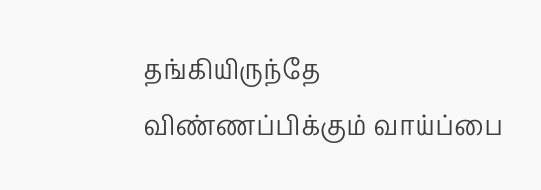தங்கியிருந்தே விண்ணப்பிக்கும் வாய்ப்பை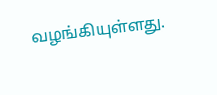வழங்கியுள்ளது.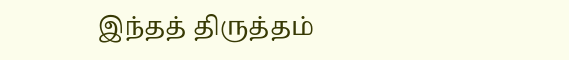இந்தத் திருத்தம்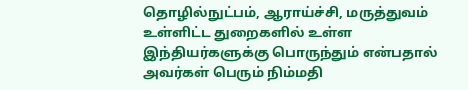தொழில்நுட்பம், ஆராய்ச்சி, மருத்துவம் உள்ளிட்ட துறைகளில் உள்ள இந்தியர்களுக்கு பொருந்தும் என்பதால் அவர்கள் பெரும் நிம்மதி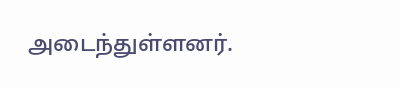அடைந்துள்ளனர்.